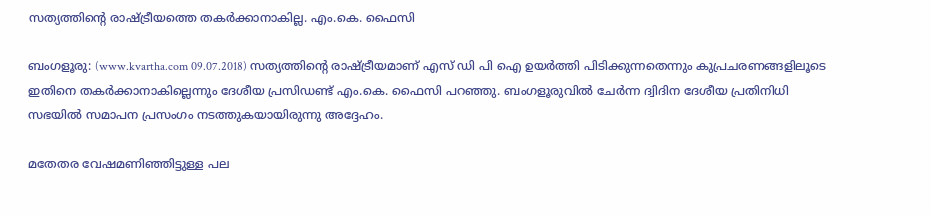സത്യത്തിന്റെ രാഷ്ട്രീയത്തെ തകര്‍ക്കാനാകില്ല. എം.കെ. ഫൈസി

ബംഗളൂരു: (www.kvartha.com 09.07.2018) സത്യത്തിന്റെ രാഷ്ട്രീയമാണ് എസ് ഡി പി ഐ ഉയര്‍ത്തി പിടിക്കുന്നതെന്നും കുപ്രചരണങ്ങളിലൂടെ ഇതിനെ തകര്‍ക്കാനാകില്ലെന്നും ദേശീയ പ്രസിഡണ്ട് എം.കെ. ഫൈസി പറഞ്ഞു. ബംഗളൂരുവില്‍ ചേര്‍ന്ന ദ്വിദിന ദേശീയ പ്രതിനിധി സഭയില്‍ സമാപന പ്രസംഗം നടത്തുകയായിരുന്നു അദ്ദേഹം.

മതേതര വേഷമണിഞ്ഞിട്ടുള്ള പല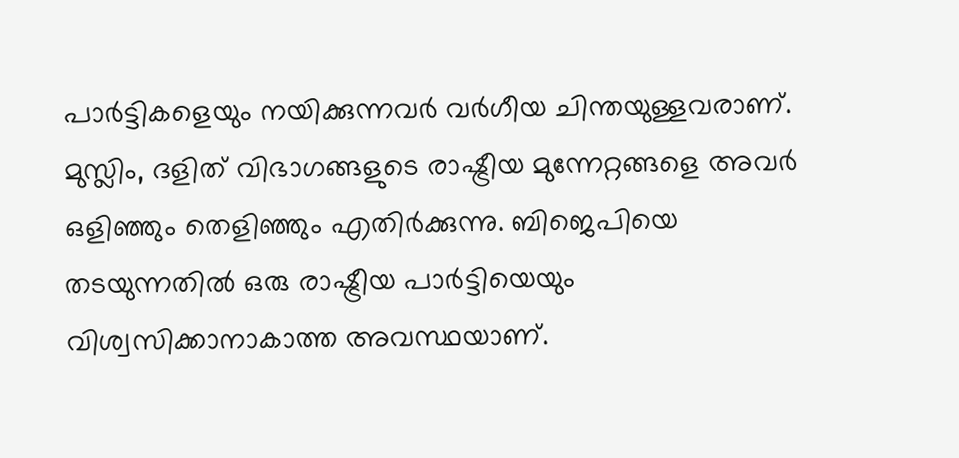പാര്‍ട്ടികളെയും നയിക്കുന്നവര്‍ വര്‍ഗീയ ചിന്തയുള്ളവരാണ്. മുസ്ലിം, ദളിത് വിഭാഗങ്ങളുടെ രാഷ്ട്രീയ മുന്നേറ്റങ്ങളെ അവര്‍ ഒളിഞ്ഞും തെളിഞ്ഞും എതിര്‍ക്കുന്നു. ബിജെപിയെ തടയുന്നതില്‍ ഒരു രാഷ്ട്രീയ പാര്‍ട്ടിയെയും വിശ്വസിക്കാനാകാത്ത അവസ്ഥയാണ്.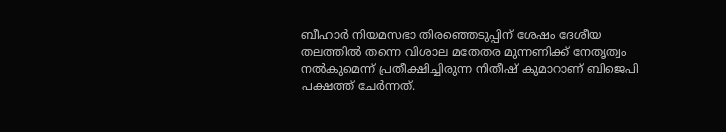ബീഹാര്‍ നിയമസഭാ തിരഞ്ഞെടുപ്പിന് ശേഷം ദേശീയ തലത്തില്‍ തന്നെ വിശാല മതേതര മുന്നണിക്ക് നേതൃത്വം നല്‍കുമെന്ന് പ്രതീക്ഷിച്ചിരുന്ന നിതീഷ് കുമാറാണ് ബിജെപി പക്ഷത്ത് ചേര്‍ന്നത്.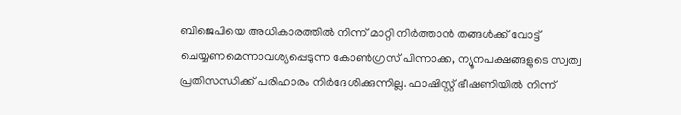ബിജെപിയെ അധികാരത്തില്‍ നിന്ന് മാറ്റി നിര്‍ത്താന്‍ തങ്ങള്‍ക്ക് വോട്ട് ചെയ്യണമെന്നാവശ്യപ്പെടുന്ന കോണ്‍ഗ്രസ് പിന്നാക്ക, ന്യൂനപക്ഷങ്ങളുടെ സ്വത്വ പ്രതിസന്ധിക്ക് പരിഹാരം നിര്‍ദേശിക്കുന്നില്ല. ഫാഷിസ്റ്റ് ഭീഷണിയില്‍ നിന്ന്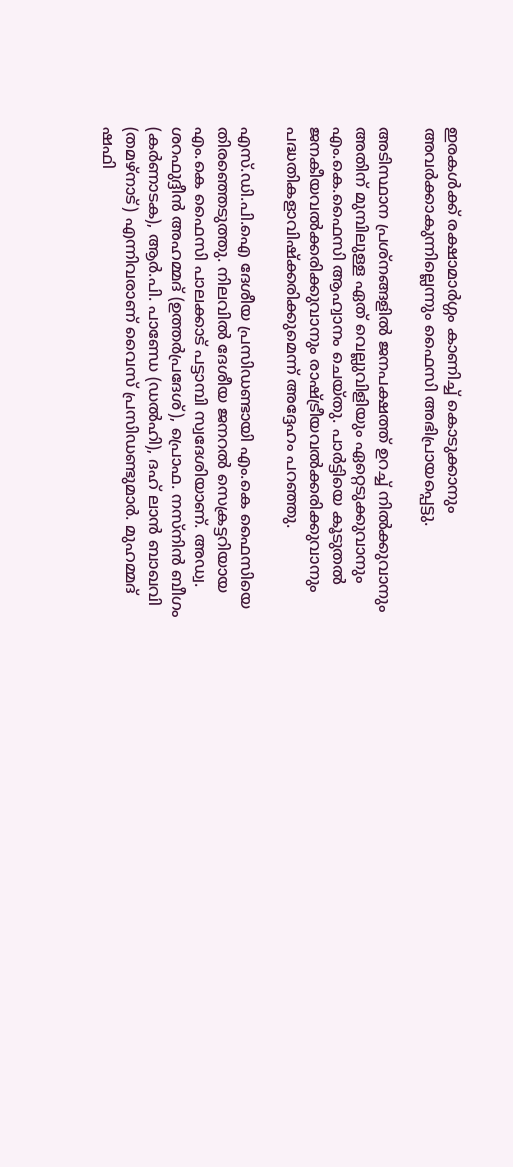ഇരകള്‍ക്ക് രക്ഷാമാര്‍ഗ്ഗം കാണിച്ച് കൊടുക്കാനും അവര്‍ക്കാകുന്നില്ലെന്നും ഫൈസി അഭിപ്രായപ്പെട്ടു.

അടിസ്ഥാന പ്രശ്‌നങ്ങളില്‍ ജനപക്ഷത്ത് ഉറച്ച് നില്‍ക്കുവാനും അതിന് മുമ്പിലുള്ള ഏത് വെല്ലുവിളിയും ഏറ്റെടുക്കുവാനും എം.കെ.ഫൈസി ആഹ്വാനം ചെയ്തു. പാര്‍ട്ടിയെ കൂടുതല്‍ ജനകീയവല്‍ക്കരിക്കുവാനും രാഷ്ട്രീയവല്‍ക്കരിക്കുവാനും പദ്ധതികളാവിഷ്‌ക്കരിക്കുമെന്ന് അദ്ദേഹം പറഞ്ഞു.

എസ്.ഡി.പി.ഐ ദേശീയ പ്രസിഡണ്ടായി എം.കെ ഫൈസിയെ തിരഞ്ഞെടുത്തു. നിലവില്‍ ദേശീയ ജനറല്‍ സെക്രട്ടറിയായ എം.കെ ഫൈസി പാലക്കാട് പട്ടാമ്പി സ്വദേശിയാണ്. അഡ്വ. ശറഫുദ്ദീന്‍ അഹമ്മദ് (ഉത്തര്‍പ്രദേശ്), പ്രൊഫ. നസ്‌നിന്‍ ബീഗം (കര്‍ണാടക), ആര്‍.പി. പാണ്ഡേ (ഡല്‍ഹി), ദഹ് ലാന്‍ ബാഖവി (തമഴ്‌നാട്) എന്നിവരാണ് വൈസ് പ്രസിഡണ്ടുമാര്‍. മുഹമ്മദ് ഷഫി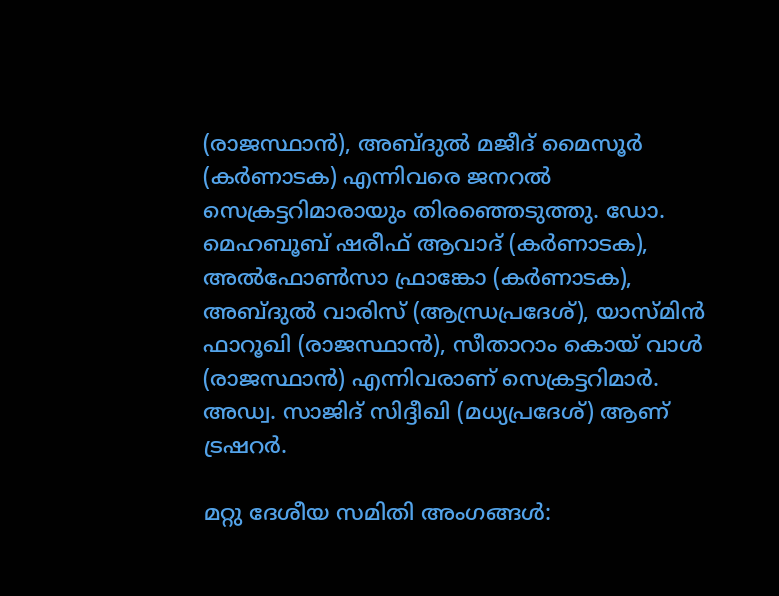(രാജസ്ഥാന്‍), അബ്ദുല്‍ മജീദ് മൈസൂര്‍ (കര്‍ണാടക) എന്നിവരെ ജനറല്‍ സെക്രട്ടറിമാരായും തിരഞ്ഞെടുത്തു. ഡോ. മെഹബൂബ് ഷരീഫ് ആവാദ് (കര്‍ണാടക), അല്‍ഫോണ്‍സാ ഫ്രാങ്കോ (കര്‍ണാടക), അബ്ദുല്‍ വാരിസ് (ആന്ധ്രപ്രദേശ്), യാസ്മിന്‍ ഫാറൂഖി (രാജസ്ഥാന്‍), സീതാറാം കൊയ് വാള്‍ (രാജസ്ഥാന്‍) എന്നിവരാണ് സെക്രട്ടറിമാര്‍. അഡ്വ. സാജിദ് സിദ്ദീഖി (മധ്യപ്രദേശ്) ആണ് ട്രഷറര്‍.

മറ്റു ദേശീയ സമിതി അംഗങ്ങള്‍: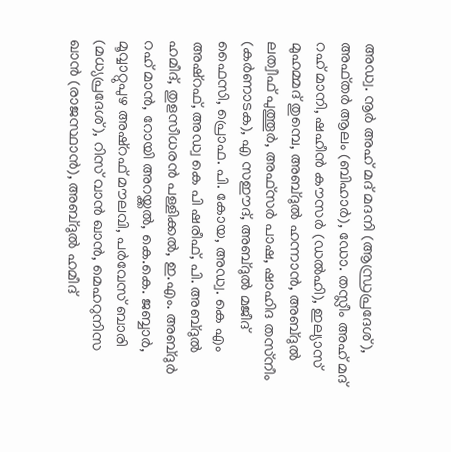അഡ്വ. നൂര്‍ അഹ് മദ് മദനി (ആന്ധ്രപ്രദേശ്), അഫ്തര്‍ ആലം (ബിഹാര്‍), ഡോ. തസ്ലീം അഹ് മദ് റഹ് മാനി, ഷഹീന്‍ കൗസര്‍ (ഡല്‍ഹി), ഇല്യാസ് മുഹമ്മദ് തുമ്പെ, അബ്ദുല്‍ ഹന്നാന്‍, അബ്ദുല്‍ ലത്വീഫ് പുത്തൂര്‍, അഫ്‌സര്‍ പാഷ, ഷാഹിദ തസ്‌നീം (കര്‍ണാടക), എ സഈദ്, അബ്ദുല്‍ മജീദ് ഫൈസി, പ്രൊഫ. പി. കോയ, അഡ്വ. കെ എം അഷ്‌റഫ്, അഡ്വ കെ പി ഷരീഫ്, പി. അബ്ദുല്‍ ഹമീദ്, തുളസീധരന്‍ പള്ളിക്കല്‍, ഇ.എം. അബ്ദുര്‍ റഹ് മാന്‍, റോയി അറയ്ക്കല്‍, കെ.കെ. ജബ്ബാര്‍, മൂവ്വാറ്റുപുഴ അഷ്‌റഫ് മൗലവി, പര്‍വേസ് ബാരി (മധ്യപ്രദേശ്), റിസ് വാന്‍ ഖാന്‍, മെഹറുനിസ ഖാന്‍ (രാജസ്ഥാന്‍), അബ്ദുല്‍ ഹമീദ്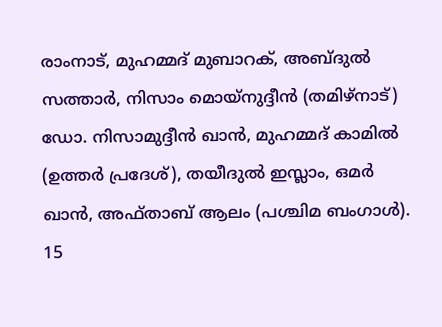രാംനാട്, മുഹമ്മദ് മുബാറക്, അബ്ദുല്‍ സത്താര്‍, നിസാം മൊയ്‌നുദ്ദീന്‍ (തമിഴ്‌നാട്) ഡോ. നിസാമുദ്ദീന്‍ ഖാന്‍, മുഹമ്മദ് കാമില്‍ (ഉത്തര്‍ പ്രദേശ്), തയീദുല്‍ ഇസ്ലാം, ഒമര്‍ ഖാന്‍, അഫ്താബ് ആലം (പശ്ചിമ ബംഗാള്‍). 15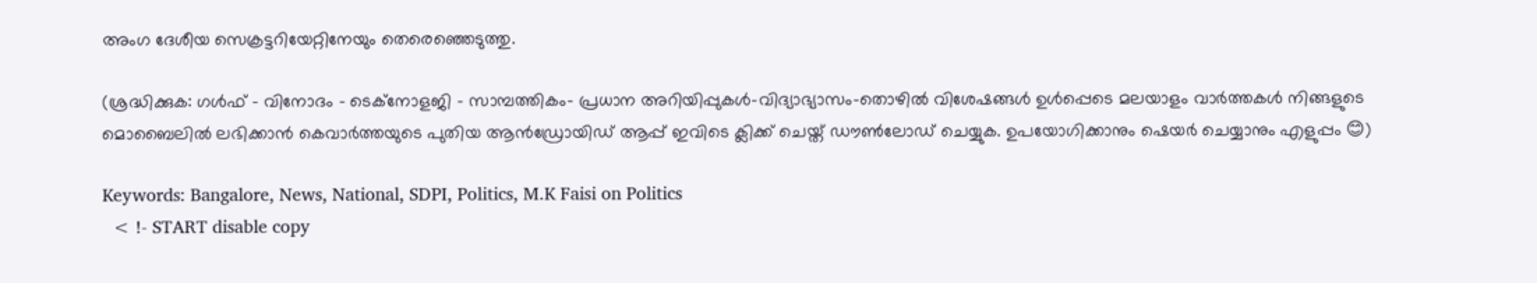അംഗ ദേശീയ സെക്രട്ടറിയേറ്റിനേയും തെരെഞ്ഞെടുത്തു.

(ശ്രദ്ധിക്കുക: ഗൾഫ് - വിനോദം - ടെക്നോളജി - സാമ്പത്തികം- പ്രധാന അറിയിപ്പുകൾ-വിദ്യാഭ്യാസം-തൊഴിൽ വിശേഷങ്ങൾ ഉൾപ്പെടെ മലയാളം വാർത്തകൾ നിങ്ങളുടെ മൊബൈലിൽ ലഭിക്കാൻ കെവാർത്തയുടെ പുതിയ ആൻഡ്രോയിഡ് ആപ്പ് ഇവിടെ ക്ലിക്ക് ചെയ്ത് ഡൗൺലോഡ് ചെയ്യുക. ഉപയോഗിക്കാനും ഷെയർ ചെയ്യാനും എളുപ്പം 😊)

Keywords: Bangalore, News, National, SDPI, Politics, M.K Faisi on Politics
  < !- START disable copy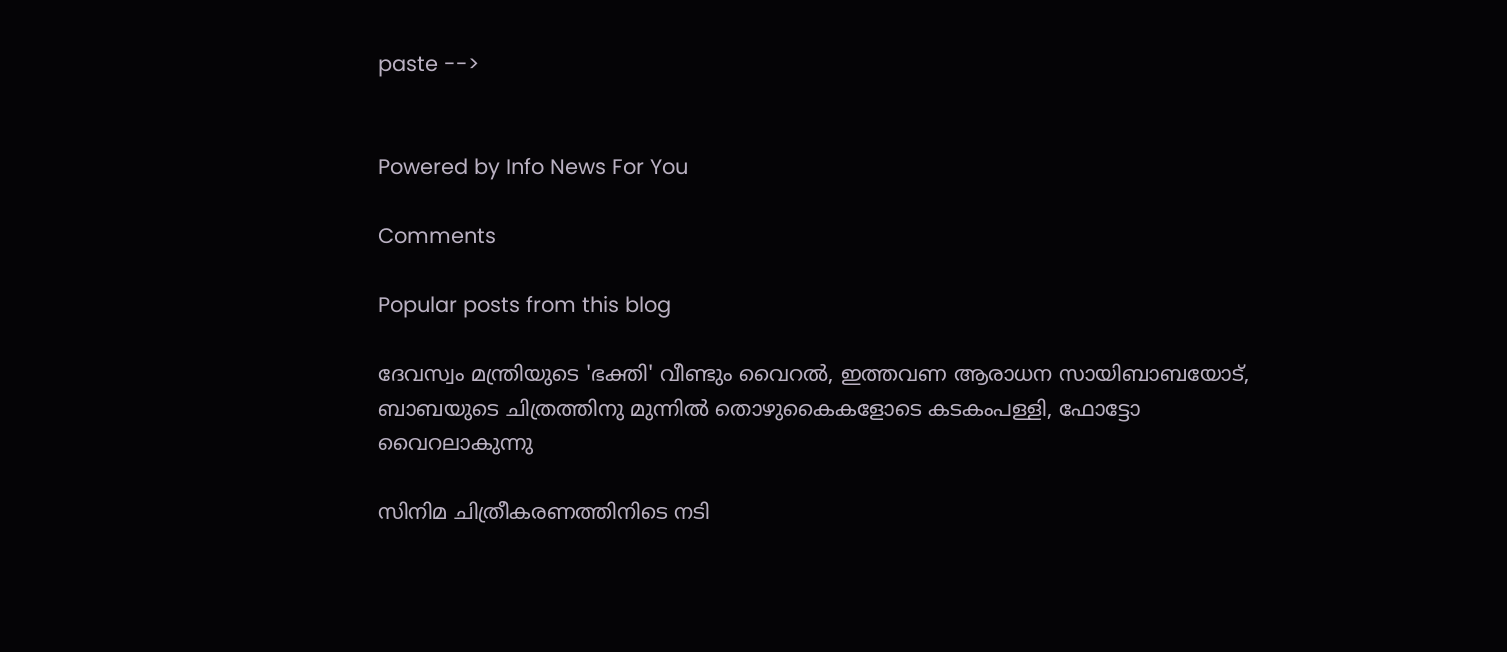paste -->


Powered by Info News For You

Comments

Popular posts from this blog

ദേവസ്വം മന്ത്രിയുടെ 'ഭക്തി' വീണ്ടും വൈറല്‍, ഇത്തവണ ആരാധന സായിബാബയോട്, ബാബയുടെ ചിത്രത്തിനു മുന്നില്‍ തൊഴുകൈകളോടെ കടകംപള്ളി, ഫോട്ടോ വൈറലാകുന്നു

സിനിമ ചിത്രീകരണത്തിനിടെ നടി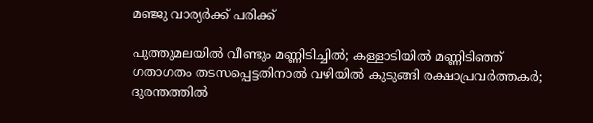മഞ്ജു വാര്യര്‍ക്ക് പരിക്ക്

പുത്തുമലയില്‍ വീണ്ടും മണ്ണിടിച്ചില്‍; കള്ളാടിയില്‍ മണ്ണിടിഞ്ഞ് ഗതാഗതം തടസപ്പെട്ടതിനാല്‍ വഴിയില്‍ കുടുങ്ങി രക്ഷാപ്രവര്‍ത്തകര്‍; ദുരന്തത്തില്‍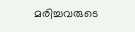മരിച്ചവരുടെ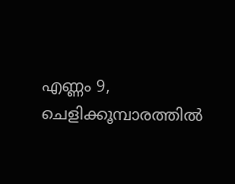എണ്ണം 9, ചെളിക്കൂമ്പാരത്തില്‍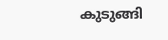കുടുങ്ങി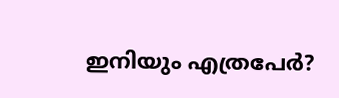ഇനിയും എത്രപേര്‍?